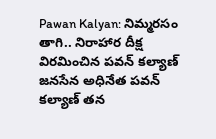Pawan Kalyan: నిమ్మరసం తాగి.. నిరాహార దీక్ష విరమించిన పవన్ కల్యాణ్
జనసేన అధినేత పవన్ కల్యాణ్ తన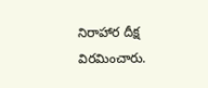నిరాహార దీక్ష విరమించారు.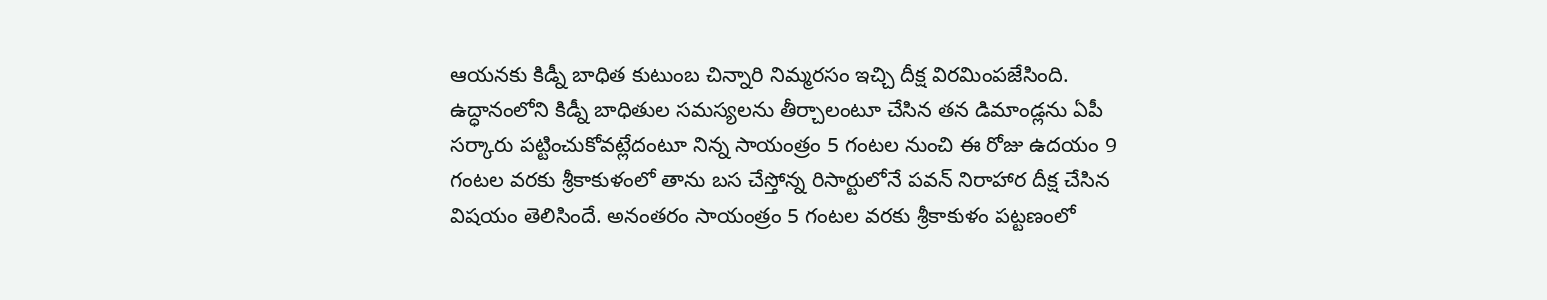ఆయనకు కిడ్నీ బాధిత కుటుంబ చిన్నారి నిమ్మరసం ఇచ్చి దీక్ష విరమింపజేసింది. ఉద్ధానంలోని కిడ్నీ బాధితుల సమస్యలను తీర్చాలంటూ చేసిన తన డిమాండ్లను ఏపీ సర్కారు పట్టించుకోవట్లేదంటూ నిన్న సాయంత్రం 5 గంటల నుంచి ఈ రోజు ఉదయం 9 గంటల వరకు శ్రీకాకుళంలో తాను బస చేస్తోన్న రిసార్టులోనే పవన్ నిరాహార దీక్ష చేసిన విషయం తెలిసిందే. అనంతరం సాయంత్రం 5 గంటల వరకు శ్రీకాకుళం పట్టణంలో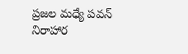ప్రజల మధ్యే పవన్ నిరాహార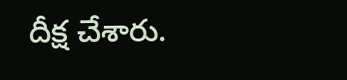దీక్ష చేశారు.